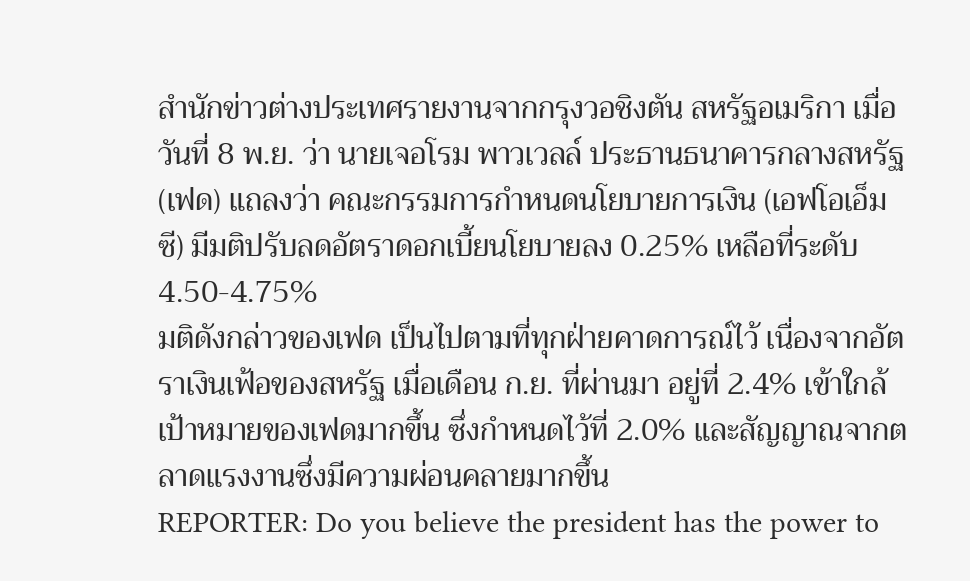สำนักข่าวต่างประเทศรายงานจากกรุงวอชิงตัน สหรัฐอเมริกา เมื่อวันที่ 8 พ.ย. ว่า นายเจอโรม พาวเวลล์ ประธานธนาคารกลางสหรัฐ (เฟด) แถลงว่า คณะกรรมการกำหนดนโยบายการเงิน (เอฟโอเอ็มซี) มีมติปรับลดอัตราดอกเบี้ยนโยบายลง 0.25% เหลือที่ระดับ 4.50-4.75%
มติดังกล่าวของเฟด เป็นไปตามที่ทุกฝ่ายคาดการณ์ไว้ เนื่องจากอัตราเงินเฟ้อของสหรัฐ เมื่อเดือน ก.ย. ที่ผ่านมา อยู่ที่ 2.4% เข้าใกล้เป้าหมายของเฟดมากขึ้น ซึ่งกำหนดไว้ที่ 2.0% และสัญญาณจากตลาดแรงงานซึ่งมีความผ่อนคลายมากขึ้น
REPORTER: Do you believe the president has the power to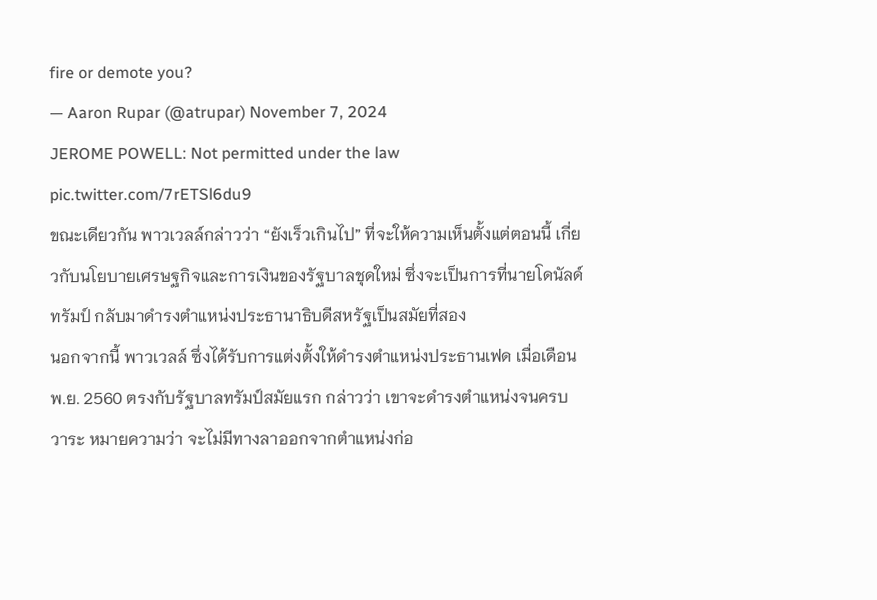fire or demote you?
— Aaron Rupar (@atrupar) November 7, 2024
JEROME POWELL: Not permitted under the law pic.twitter.com/7rETSl6du9
ขณะเดียวกัน พาวเวลล์กล่าวว่า “ยังเร็วเกินไป” ที่จะให้ความเห็นตั้งแต่ตอนนี้ เกี่ยวกับนโยบายเศรษฐกิจและการเงินของรัฐบาลชุดใหม่ ซึ่งจะเป็นการที่นายโดนัลด์ ทรัมป์ กลับมาดำรงตำแหน่งประธานาธิบดีสหรัฐเป็นสมัยที่สอง
นอกจากนี้ พาวเวลล์ ซึ่งได้รับการแต่งตั้งให้ดำรงตำแหน่งประธานเฟด เมื่อเดือน พ.ย. 2560 ตรงกับรัฐบาลทรัมป์สมัยแรก กล่าวว่า เขาจะดำรงตำแหน่งจนครบวาระ หมายความว่า จะไม่มีทางลาออกจากตำแหน่งก่อ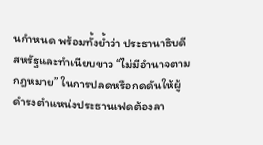นกำหนด พร้อมทั้งย้ำว่า ประธานาธิบดีสหรัฐและทำเนียบขาว “ไม่มีอำนาจตามกฎหมาย” ในการปลดหรือกดดันให้ผู้ดำรงตำแหน่งประธานเฟดต้องลา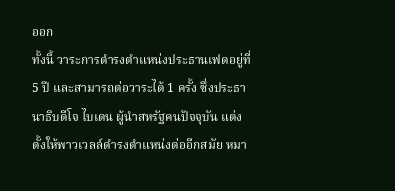ออก
ทั้งนี้ วาระการดำรงตำแหน่งประธานเฟดอยู่ที่ 5 ปี และสามารถต่อวาระได้ 1 ครั้ง ซึ่งประธานาธิบดีโจ ไบเดน ผู้นำสหรัฐคนปัจจุบัน แต่งตั้งให้พาวเวลล์ดำรงตำแหน่งต่ออีกสมัย หมา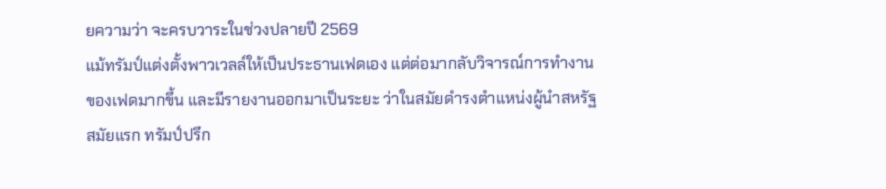ยความว่า จะครบวาระในช่วงปลายปี 2569
แม้ทรัมป์แต่งตั้งพาวเวลล์ให้เป็นประธานเฟดเอง แต่ต่อมากลับวิจารณ์การทำงานของเฟดมากขึ้น และมีรายงานออกมาเป็นระยะ ว่าในสมัยดำรงตำแหน่งผู้นำสหรัฐสมัยแรก ทรัมป์ปรึก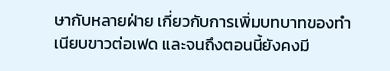ษากับหลายฝ่าย เกี่ยวกับการเพิ่มบทบาทของทำเนียบขาวต่อเฟด และจนถึงตอนนี้ยังคงมี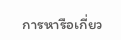การหารือเกี่ยว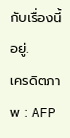กับเรื่องนี้อยู่.
เครดิตภาพ : AFP